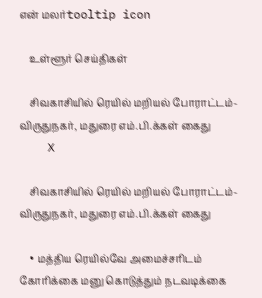என் மலர்tooltip icon

    உள்ளூர் செய்திகள்

    சிவகாசியில் ரெயில் மறியல் போராட்டம்- விருதுநகர், மதுரை எம்.பி.க்கள் கைது
    X

    சிவகாசியில் ரெயில் மறியல் போராட்டம்- விருதுநகர், மதுரை எம்.பி.க்கள் கைது

    • மத்திய ரெயில்வே அமைச்சரிடம் கோரிக்கை மனு கொடுத்தும் நடவடிக்கை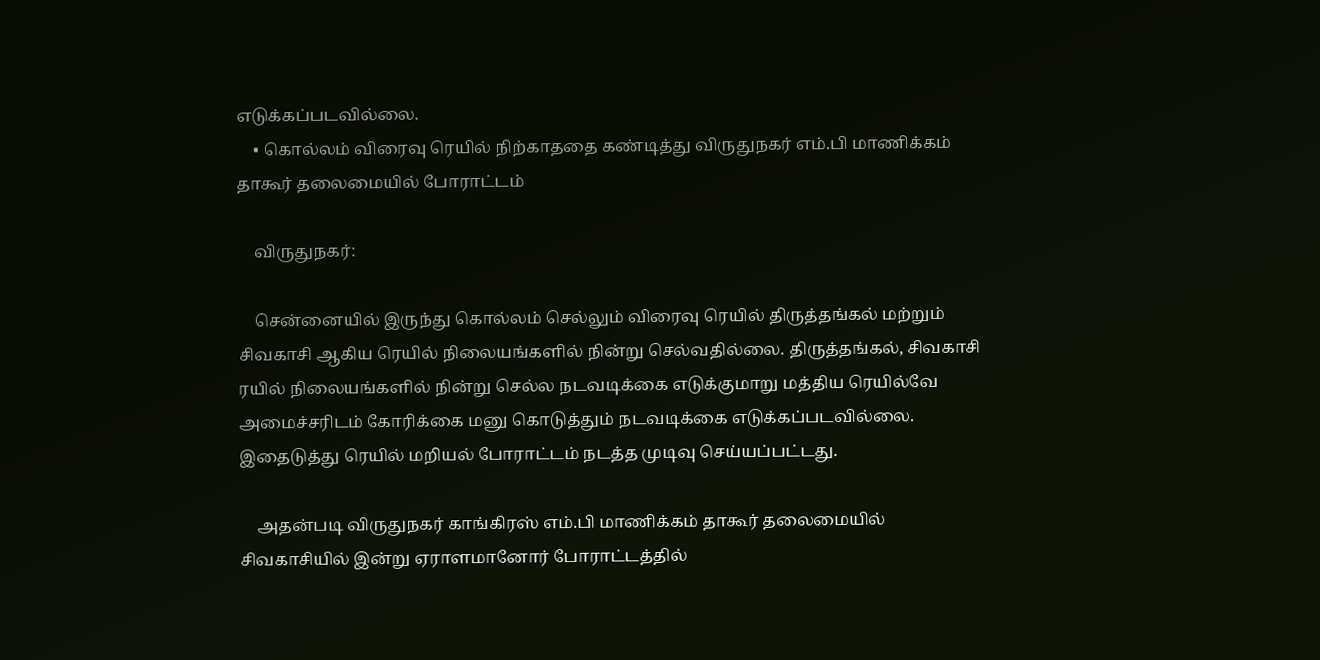எடுக்கப்படவில்லை.
    • கொல்லம் விரைவு ரெயில் நிற்காததை கண்டித்து விருதுநகர் எம்.பி மாணிக்கம் தாகூர் தலைமையில் போராட்டம்

    விருதுநகர்:

    சென்னையில் இருந்து கொல்லம் செல்லும் விரைவு ரெயில் திருத்தங்கல் மற்றும் சிவகாசி ஆகிய ரெயில் நிலையங்களில் நின்று செல்வதில்லை. திருத்தங்கல், சிவகாசி ரயில் நிலையங்களில் நின்று செல்ல நடவடிக்கை எடுக்குமாறு மத்திய ரெயில்வே அமைச்சரிடம் கோரிக்கை மனு கொடுத்தும் நடவடிக்கை எடுக்கப்படவில்லை. இதைடுத்து ரெயில் மறியல் போராட்டம் நடத்த முடிவு செய்யப்பட்டது.

    அதன்படி விருதுநகர் காங்கிரஸ் எம்.பி மாணிக்கம் தாகூர் தலைமையில் சிவகாசியில் இன்று ஏராளமானோர் போராட்டத்தில்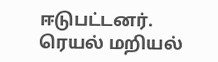ஈடுபட்டனர். ரெயல் மறியல்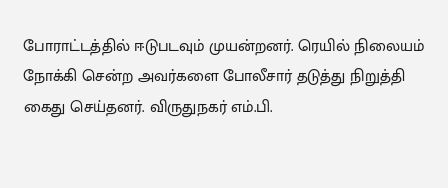போராட்டத்தில் ஈடுபடவும் முயன்றனர். ரெயில் நிலையம் நோக்கி சென்ற அவர்களை போலீசார் தடுத்து நிறுத்தி கைது செய்தனர். விருதுநகர் எம்.பி.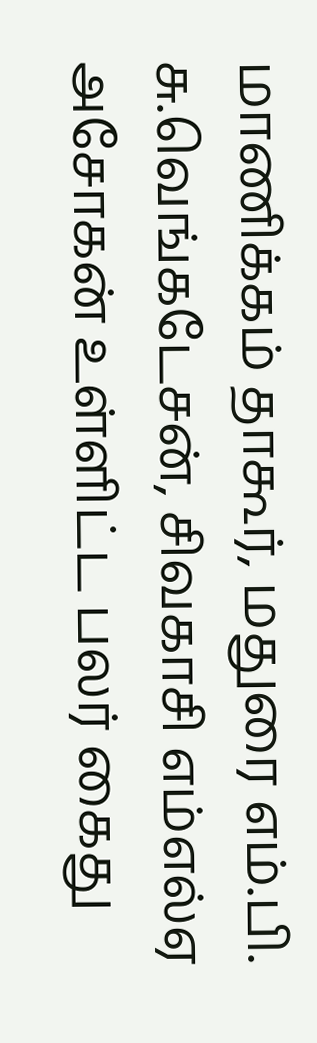மாணிக்கம் தாகூர், மதுரை எம்.பி. சு.வெங்கடேசன், சிவகாசி எம்எல்ஏ அசோகன் உள்ளிட்ட பலர் கைது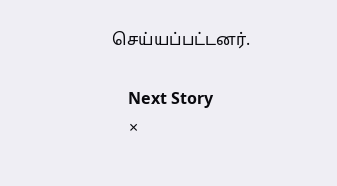செய்யப்பட்டனர்.

    Next Story
    ×